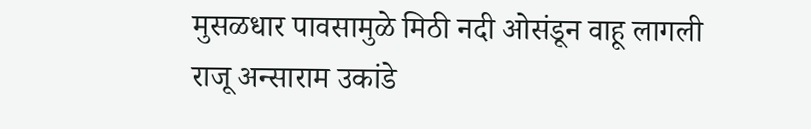मुसळधार पावसामुळे मिठी नदी ओसंडून वाहू लागली
राजू अन्साराम उकांडे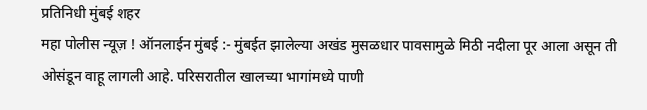प्रतिनिधी मुंबई शहर
महा पोलीस न्यूज़ ! ऑनलाईन मुंबई :- मुंबईत झालेल्या अखंड मुसळधार पावसामुळे मिठी नदीला पूर आला असून ती ओसंडून वाहू लागली आहे. परिसरातील खालच्या भागांमध्ये पाणी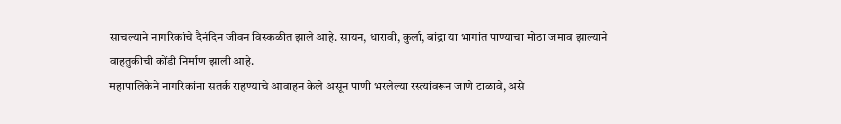साचल्याने नागरिकांचे दैनंदिन जीवन विस्कळीत झाले आहे. सायन, धारावी, कुर्ला, बांद्रा या भागांत पाण्याचा मोठा जमाव झाल्याने वाहतुकीची कोंडी निर्माण झाली आहे.
महापालिकेने नागरिकांना सतर्क राहण्याचे आवाहन केले असून पाणी भरलेल्या रस्त्यांवरून जाणे टाळावे, असे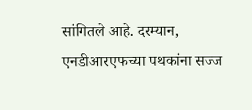सांगितले आहे. दरम्यान, एनडीआरएफच्या पथकांना सज्ज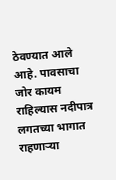ठेवण्यात आले आहे. पावसाचा जोर कायम राहिल्यास नदीपात्र लगतच्या भागात राहणाऱ्या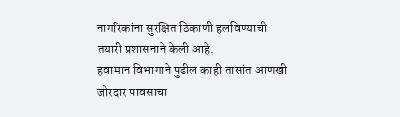नागरिकांना सुरक्षित ठिकाणी हलविण्याची तयारी प्रशासनाने केली आहे.
हवामान विभागाने पुढील काही तासांत आणखी जोरदार पावसाचा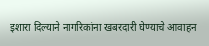इशारा दिल्याने नागरिकांना खबरदारी घेण्याचे आवाहन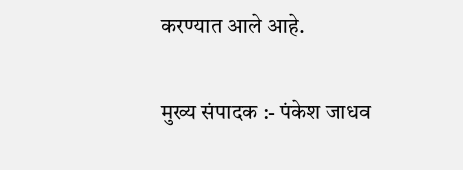करण्यात आले आहे.

मुख्य संपादक :- पंकेश जाधव